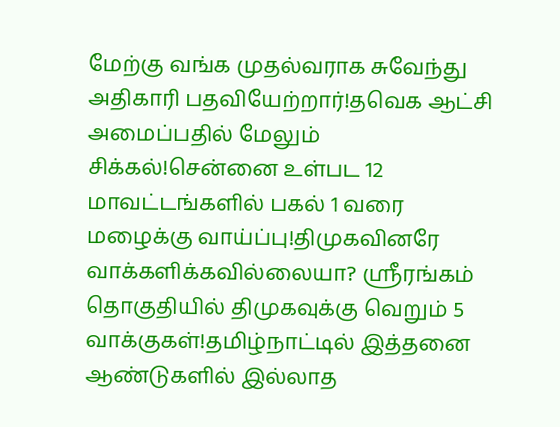மேற்கு வங்க முதல்வராக சுவேந்து அதிகாரி பதவியேற்றார்!தவெக ஆட்சி அமைப்பதில் மேலும் சிக்கல்!சென்னை உள்பட 12 மாவட்டங்களில் பகல் 1 வரை மழைக்கு வாய்ப்பு!திமுகவினரே வாக்களிக்கவில்லையா? ஸ்ரீரங்கம் தொகுதியில் திமுகவுக்கு வெறும் 5 வாக்குகள்!தமிழ்நாட்டில் இத்தனை ஆண்டுகளில் இல்லாத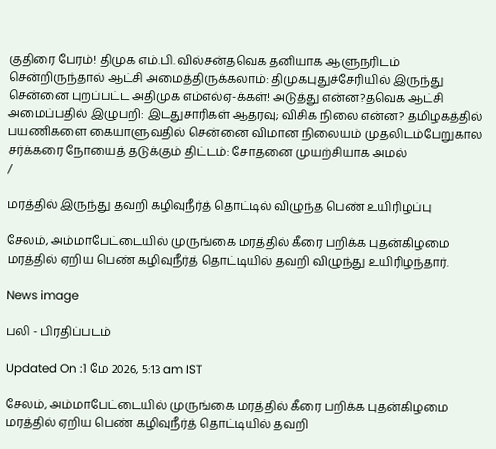குதிரை பேரம்! திமுக எம்.பி. வில்சன்தவெக தனியாக ஆளுநரிடம் சென்றிருந்தால் ஆட்சி அமைத்திருக்கலாம்: திமுகபுதுச்சேரியில் இருந்து சென்னை புறப்பட்ட அதிமுக எம்எல்ஏ-க்கள்! அடுத்து என்ன?தவெக ஆட்சி அமைப்பதில் இழுபறி: இடதுசாரிகள் ஆதரவு; விசிக நிலை என்ன? தமிழகத்தில் பயணிகளை கையாளுவதில் சென்னை விமான நிலையம் முதலிடம்பேறுகால சர்க்கரை நோயைத் தடுக்கும் திட்டம்: சோதனை முயற்சியாக அமல்
/

மரத்தில் இருந்து தவறி கழிவுநீர்த் தொட்டில் விழுந்த பெண் உயிரிழப்பு

சேலம், அம்மாபேட்டையில் முருங்கை மரத்தில் கீரை பறிக்க புதன்கிழமை மரத்தில் ஏறிய பெண் கழிவுநீர்த் தொட்டியில் தவறி விழுந்து உயிரிழந்தார்.

News image

பலி - பிரதிப்படம்

Updated On :1 மே 2026, 5:13 am IST

சேலம், அம்மாபேட்டையில் முருங்கை மரத்தில் கீரை பறிக்க புதன்கிழமை மரத்தில் ஏறிய பெண் கழிவுநீர்த் தொட்டியில் தவறி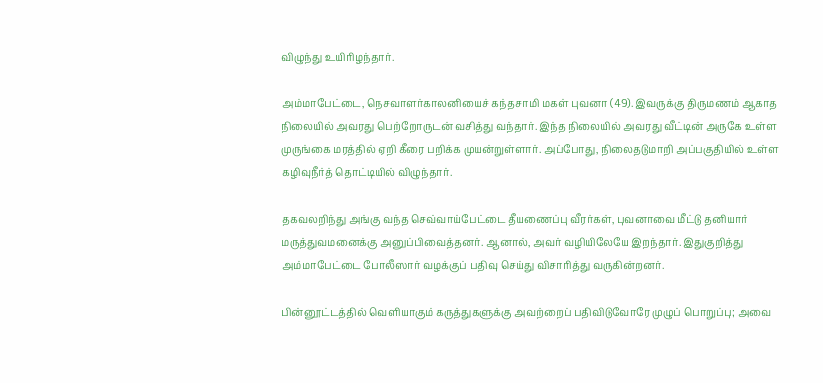விழுந்து உயிரிழந்தார்.

அம்மாபேட்டை, நெசவாளர்காலனியைச் கந்தசாமி மகள் புவனா (49). இவருக்கு திருமணம் ஆகாத நிலையில் அவரது பெற்றோருடன் வசித்து வந்தார். இந்த நிலையில் அவரது வீட்டின் அருகே உள்ள முருங்கை மரத்தில் ஏறி கீரை பறிக்க முயன்றுள்ளார். அப்போது, நிலைதடுமாறி அப்பகுதியில் உள்ள கழிவுநீர்த் தொட்டியில் விழுந்தார்.

தகவலறிந்து அங்கு வந்த செவ்வாய்பேட்டை தீயணைப்பு வீரர்கள், புவனாவை மீட்டு தனியார் மருத்துவமனைக்கு அனுப்பிவைத்தனர். ஆனால், அவர் வழியிலேயே இறந்தார். இதுகுறித்து அம்மாபேட்டை போலீஸார் வழக்குப் பதிவு செய்து விசாரித்து வருகின்றனர்.

பின்னூட்டத்தில் வெளியாகும் கருத்துகளுக்கு அவற்றைப் பதிவிடுவோரே முழுப் பொறுப்பு; அவை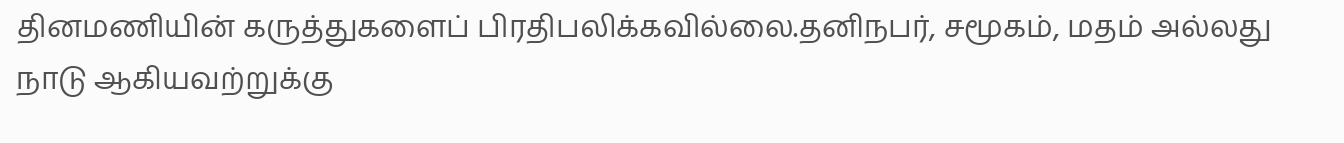தினமணியின் கருத்துகளைப் பிரதிபலிக்கவில்லை.தனிநபர், சமூகம், மதம் அல்லது நாடு ஆகியவற்றுக்கு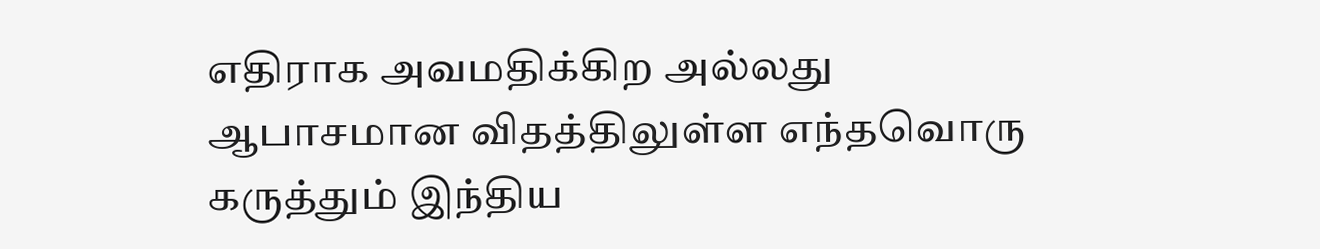எதிராக அவமதிக்கிற அல்லது ஆபாசமான விதத்திலுள்ள எந்தவொரு கருத்தும் இந்திய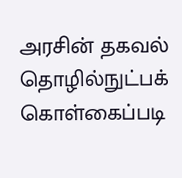அரசின் தகவல் தொழில்நுட்பக் கொள்கைப்படி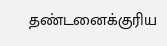தண்டனைக்குரிய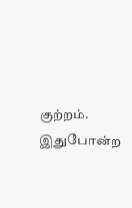குற்றம். இதுபோன்ற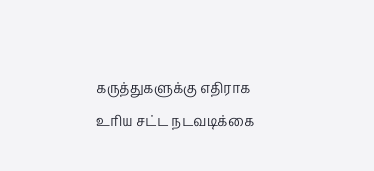கருத்துகளுக்கு எதிராக உரிய சட்ட நடவடிக்கை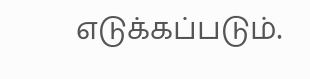எடுக்கப்படும்.